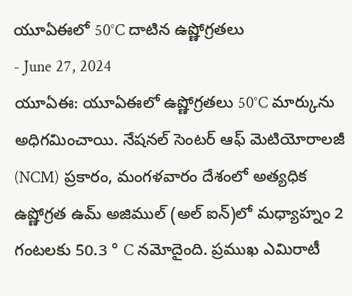యూఏఈలో 50°C దాటిన ఉష్ణోగ్రతలు
- June 27, 2024
యూఏఈ: యూఏఈలో ఉష్ణోగ్రతలు 50°C మార్కును అధిగమించాయి. నేషనల్ సెంటర్ ఆఫ్ మెటియోరాలజీ (NCM) ప్రకారం, మంగళవారం దేశంలో అత్యధిక ఉష్ణోగ్రత ఉమ్ అజిముల్ (అల్ ఐన్)లో మధ్యాహ్నం 2 గంటలకు 50.3 ° C నమోదైంది. ప్రముఖ ఎమిరాటీ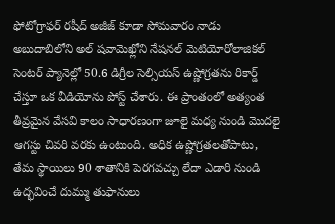ఫోటోగ్రాఫర్ రషీద్ అజీజ్ కూడా సోమవారం నాడు అబుదాబిలోని అల్ షవామెఖ్లోని నేషనల్ మెటియోరోలాజికల్ సెంటర్ ప్యానెల్లో 50.6 డిగ్రీల సెల్సియస్ ఉష్ణోగ్రతను రికార్డ్ చేస్తూ ఒక వీడియోను పోస్ట్ చేశారు. ఈ ప్రాంతంలో అత్యంత తీవ్రమైన వేసవి కాలం సాధారణంగా జూలై మధ్య నుండి మొదలై ఆగస్టు చివరి వరకు ఉంటుంది. అధిక ఉష్ణోగ్రతలతోపాటు, తేమ స్థాయిలు 90 శాతానికి పెరగవచ్చు లేదా ఎడారి నుండి ఉద్భవించే దుమ్ము తుఫానులు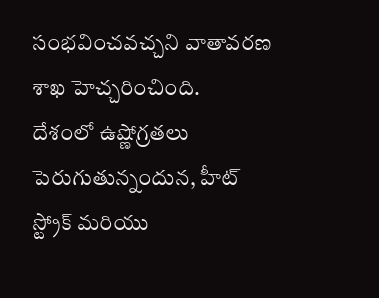సంభవించవచ్చని వాతావరణ శాఖ హెచ్చరించింది.
దేశంలో ఉష్ణోగ్రతలు పెరుగుతున్నందున, హీట్ స్ట్రోక్ మరియు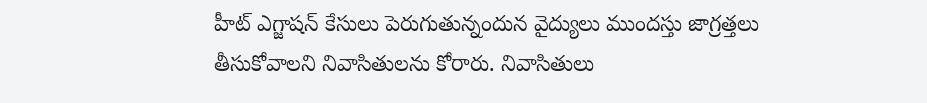హీట్ ఎగ్జాషన్ కేసులు పెరుగుతున్నందున వైద్యులు ముందస్తు జాగ్రత్తలు తీసుకోవాలని నివాసితులను కోరారు. నివాసితులు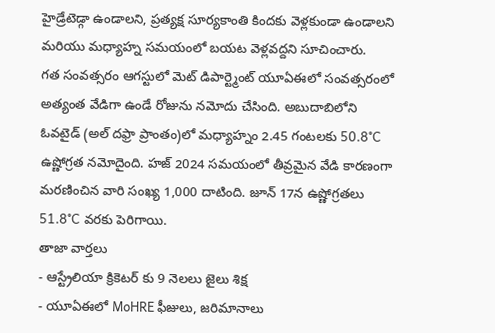హైడ్రేటెడ్గా ఉండాలని, ప్రత్యక్ష సూర్యకాంతి కిందకు వెళ్లకుండా ఉండాలని మరియు మధ్యాహ్న సమయంలో బయట వెళ్లవద్దని సూచించారు.
గత సంవత్సరం ఆగస్టులో మెట్ డిపార్ట్మెంట్ యూఏఈలో సంవత్సరంలో అత్యంత వేడిగా ఉండే రోజును నమోదు చేసింది. అబుదాబిలోని ఓవటైడ్ (అల్ దఫ్రా ప్రాంతం)లో మధ్యాహ్నం 2.45 గంటలకు 50.8°C ఉష్ణోగ్రత నమోదైంది. హజ్ 2024 సమయంలో తీవ్రమైన వేడి కారణంగా మరణించిన వారి సంఖ్య 1,000 దాటింది. జూన్ 17న ఉష్ణోగ్రతలు 51.8°C వరకు పెరిగాయి.
తాజా వార్తలు
- ఆస్ట్రేలియా క్రికెటర్ కు 9 నెలలు జైలు శిక్ష
- యూఏఈలో MoHRE ఫీజులు, జరిమానాలు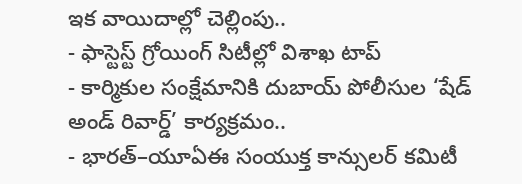ఇక వాయిదాల్లో చెల్లింపు..
- ఫాస్టెస్ట్ గ్రోయింగ్ సిటీల్లో విశాఖ టాప్
- కార్మికుల సంక్షేమానికి దుబాయ్ పోలీసుల ‘షేడ్ అండ్ రివార్డ్’ కార్యక్రమం..
- భారత్–యూఏఈ సంయుక్త కాన్సులర్ కమిటీ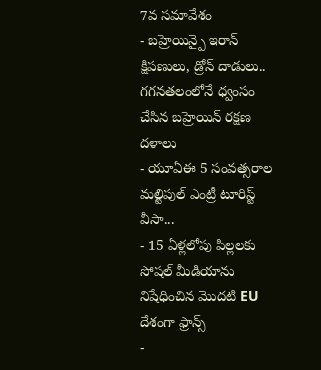7వ సమావేశం
- బహ్రెయిన్పై ఇరాన్ క్షిపణులు, డ్రోన్ దాడులు.. గగనతలంలోనే ధ్వంసం చేసిన బహ్రెయిన్ రక్షణ దళాలు
- యూఏఈ 5 సంవత్సరాల మల్టిపుల్ ఎంట్రీ టూరిస్ట్ వీసా...
- 15 ఏళ్లలోపు పిల్లలకు సోషల్ మీడియాను నిషేధించిన మొదటి EU దేశంగా ఫ్రాన్స్
-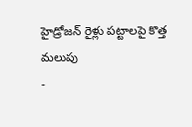హైడ్రోజన్ రైళ్లు పట్టాలపై కొత్త మలుపు
-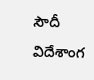సౌదీ విదేశాంగ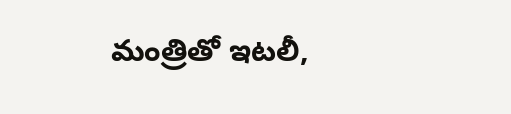మంత్రితో ఇటలీ,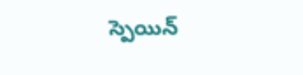స్పెయిన్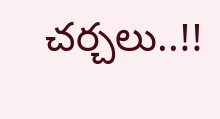చర్చలు..!!